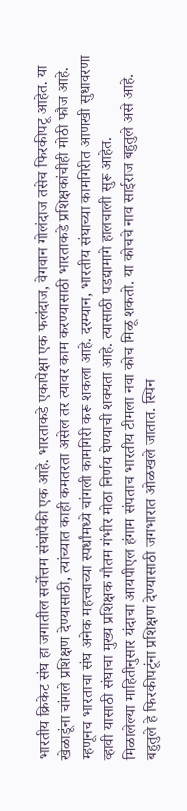भारतीय क्रिकेट संघ हा जगातील सर्वोत्तम संघांपैकी एक आहे. भारताकडे एकापेक्षा एक फलंदाज, वेगवान गोलंदाज तसेच फिरकीपटू आहेत. या खेळाडूंना चांगले प्रशिक्षण देण्यासाठी, त्यांच्यात काही कमतरता असेल तर त्यावर काम करण्यासाठी भारताकडे प्रशिक्षकांचीही मोठी फौज आहे. म्हणूनच भारताचा संघ अनेक महत्त्वाच्या स्पर्धांमध्ये चांगली कामगिरी करू शकला आहे. दरम्यान, भारतीय संघाच्या कामगिरीत आणखी सुधावरणा व्हावी यासाठी संघाचा मुख्य प्रशिक्षक गौतम गंभीर मोठा निर्णय घेण्याची शक्यता आहे. त्यासाठी पडद्यामागे हालचाली सुरू आहेत.
मिळालेल्या माहितीनुसार यंदाचा आयपीएल हंगाम संपताच भारतीय टीमला नवा कोच मिळू शकतो. या कोचचे नाव साईराज बहुतुले असे आहे. बहुतुले हे फिरकीपटूंना प्रशिक्षण देण्यासाठी जगभारात ओळखले जातात. स्पिन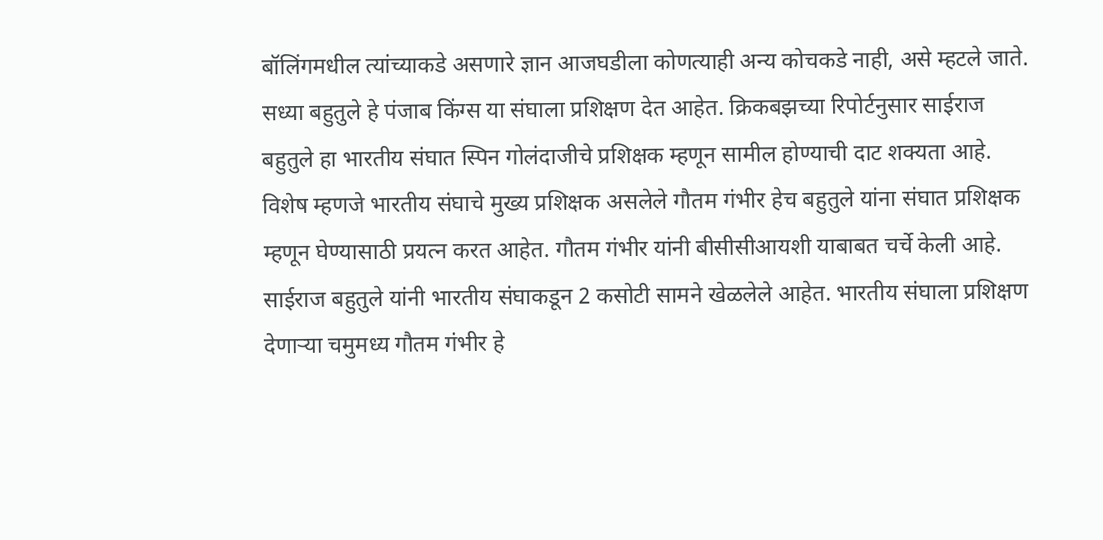बॉलिंगमधील त्यांच्याकडे असणारे ज्ञान आजघडीला कोणत्याही अन्य कोचकडे नाही, असे म्हटले जाते. सध्या बहुतुले हे पंजाब किंग्स या संघाला प्रशिक्षण देत आहेत. क्रिकबझच्या रिपोर्टनुसार साईराज बहुतुले हा भारतीय संघात स्पिन गोलंदाजीचे प्रशिक्षक म्हणून सामील होण्याची दाट शक्यता आहे. विशेष म्हणजे भारतीय संघाचे मुख्य प्रशिक्षक असलेले गौतम गंभीर हेच बहुतुले यांना संघात प्रशिक्षक म्हणून घेण्यासाठी प्रयत्न करत आहेत. गौतम गंभीर यांनी बीसीसीआयशी याबाबत चर्चे केली आहे.
साईराज बहुतुले यांनी भारतीय संघाकडून 2 कसोटी सामने खेळलेले आहेत. भारतीय संघाला प्रशिक्षण देणाऱ्या चमुमध्य गौतम गंभीर हे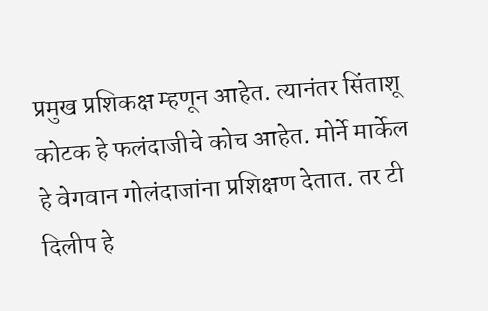प्रमुख प्रशिकक्ष म्हणून आहेत. त्यानंतर सिंताशू कोटक हे फलंदाजीचे कोच आहेत. मोर्ने मार्केल हे वेगवान गोलंदाजांना प्रशिक्षण देतात. तर टी दिलीप हे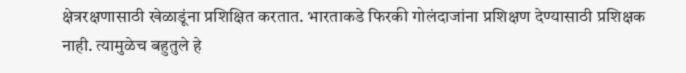क्षेत्ररक्षणासाठी खेळाडूंना प्रशिक्षित करतात. भारताकडे फिरकी गोलंदाजांना प्रशिक्षण देण्यासाठी प्रशिक्षक नाही. त्यामुळेच बहुतुले हे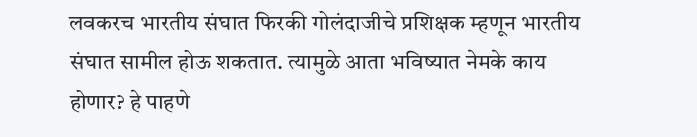लवकरच भारतीय संघात फिरकी गोलंदाजीचे प्रशिक्षक म्हणून भारतीय संघात सामील होऊ शकतात. त्यामुळे आता भविष्यात नेमके काय होणार? हे पाहणे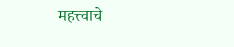महत्त्वाचे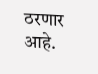ठरणार आहे.